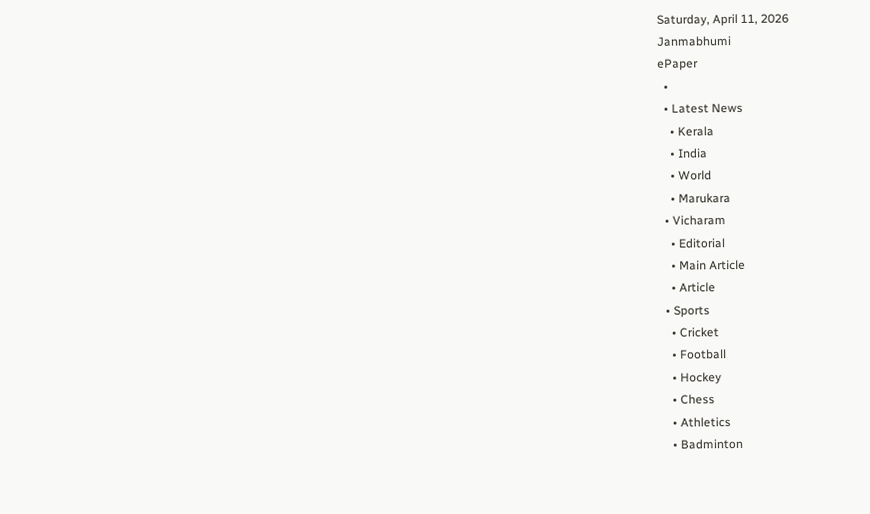Saturday, April 11, 2026
Janmabhumi
ePaper
  •
  • Latest News
    • Kerala
    • India
    • World
    • Marukara
  • Vicharam
    • Editorial
    • Main Article
    • Article
  • Sports
    • Cricket
    • Football
    • Hockey
    • Chess
    • Athletics
    • Badminton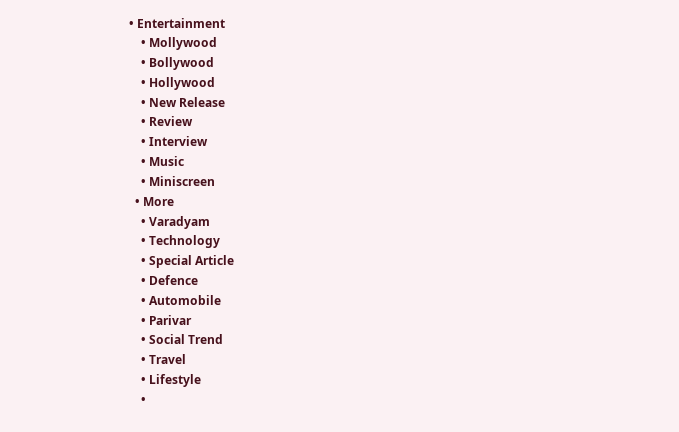• Entertainment
    • Mollywood
    • Bollywood
    • Hollywood
    • New Release
    • Review
    • Interview
    • Music
    • Miniscreen
  • More
    • Varadyam
    • Technology
    • Special Article
    • Defence
    • Automobile
    • Parivar
    • Social Trend
    • Travel
    • Lifestyle
    •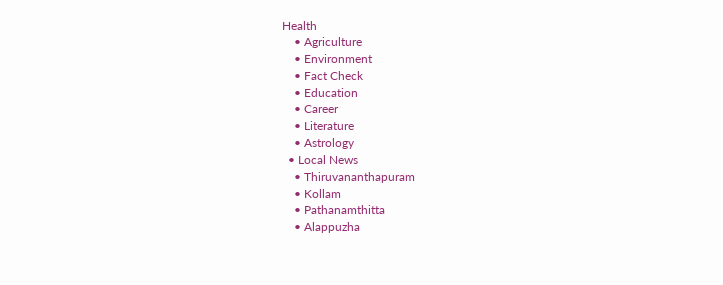Health
    • Agriculture
    • Environment
    • Fact Check
    • Education
    • Career
    • Literature
    • Astrology
  • Local News
    • Thiruvananthapuram
    • Kollam
    • Pathanamthitta
    • Alappuzha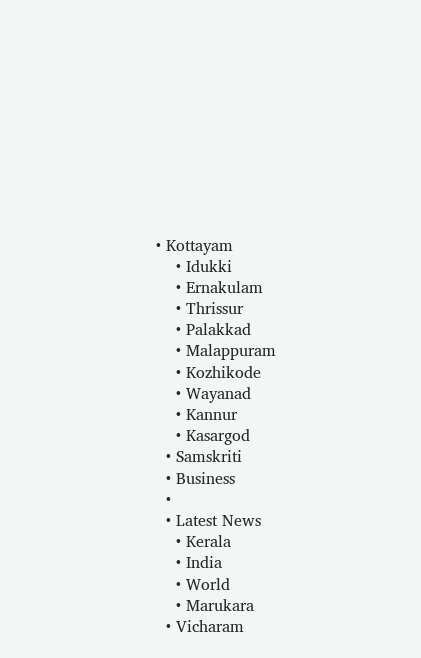• Kottayam
    • Idukki
    • Ernakulam
    • Thrissur
    • Palakkad
    • Malappuram
    • Kozhikode
    • Wayanad
    • Kannur
    • Kasargod
  • Samskriti
  • Business
  •
  • Latest News
    • Kerala
    • India
    • World
    • Marukara
  • Vicharam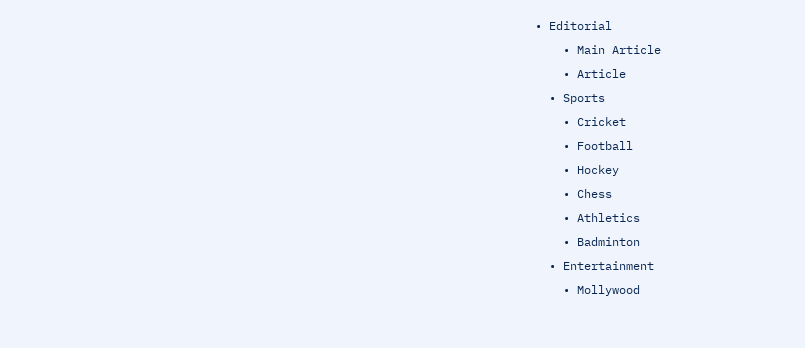• Editorial
    • Main Article
    • Article
  • Sports
    • Cricket
    • Football
    • Hockey
    • Chess
    • Athletics
    • Badminton
  • Entertainment
    • Mollywood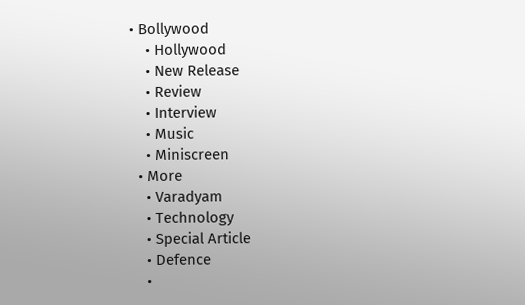• Bollywood
    • Hollywood
    • New Release
    • Review
    • Interview
    • Music
    • Miniscreen
  • More
    • Varadyam
    • Technology
    • Special Article
    • Defence
    •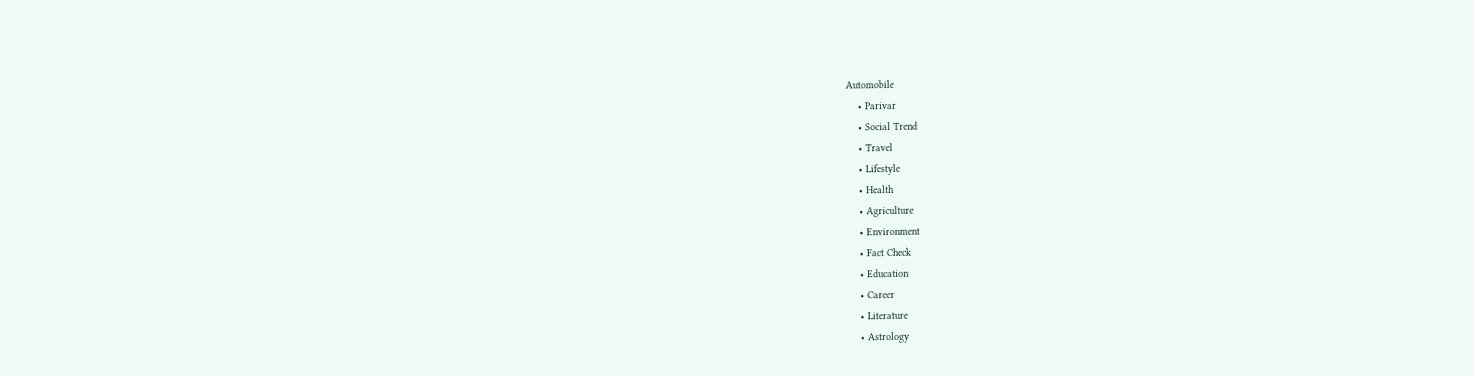Automobile
    • Parivar
    • Social Trend
    • Travel
    • Lifestyle
    • Health
    • Agriculture
    • Environment
    • Fact Check
    • Education
    • Career
    • Literature
    • Astrology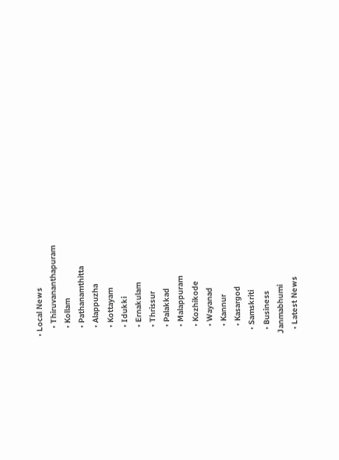• Local News
    • Thiruvananthapuram
    • Kollam
    • Pathanamthitta
    • Alappuzha
    • Kottayam
    • Idukki
    • Ernakulam
    • Thrissur
    • Palakkad
    • Malappuram
    • Kozhikode
    • Wayanad
    • Kannur
    • Kasargod
  • Samskriti
  • Business
Janmabhumi
  • Latest News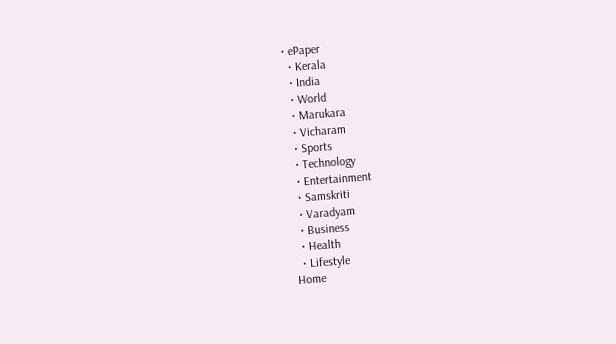• ePaper
  • Kerala
  • India
  • World
  • Marukara
  • Vicharam
  • Sports
  • Technology
  • Entertainment
  • Samskriti
  • Varadyam
  • Business
  • Health
  • Lifestyle
Home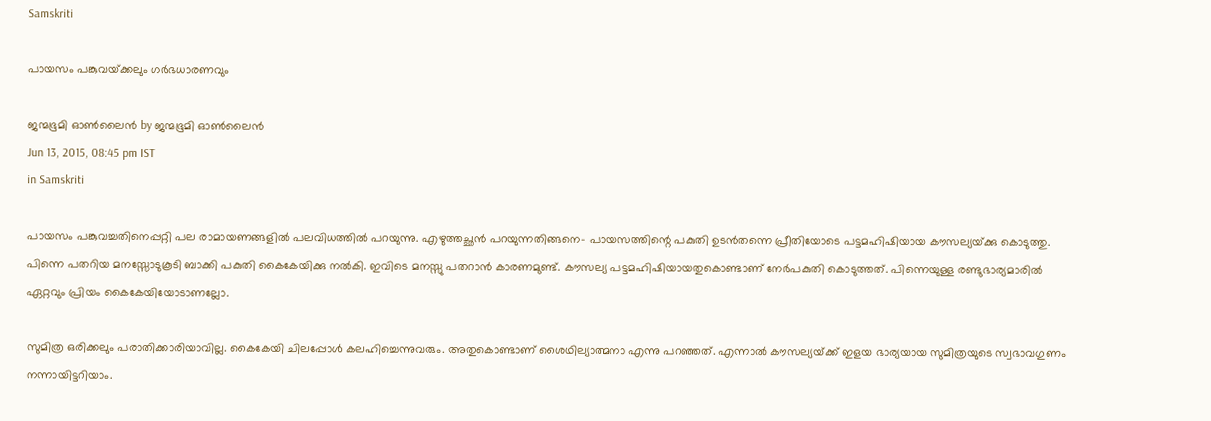Samskriti

പായസം പങ്കുവയ്‌ക്കലും ഗര്‍ഭധാരണവും

ജന്മഭൂമി ഓണ്‍ലൈന്‍ by ജന്മഭൂമി ഓണ്‍ലൈന്‍
Jun 13, 2015, 08:45 pm IST
in Samskriti

പായസം പങ്കുവച്ചതിനെപ്പറ്റി പല രാമായണങ്ങളില്‍ പലവിധത്തില്‍ പറയുന്നു. എഴുത്തച്ഛന്‍ പറയുന്നതിങ്ങനെ- പായസത്തിന്റെ പകുതി ഉടന്‍തന്നെ പ്രീതിയോടെ പട്ടമഹിഷിയായ കൗസല്യയ്‌ക്കു കൊടുത്തു. പിന്നെ പതറിയ മനസ്സോടുകൂടി ബാക്കി പകുതി കൈകേയിക്കു നല്‍കി. ഇവിടെ മനസ്സു പതറാന്‍ കാരണമുണ്ട്. കൗസല്യ പട്ടമഹിഷിയായതുകൊണ്ടാണ് നേര്‍പകുതി കൊടുത്തത്. പിന്നെയുള്ള രണ്ടുഭാര്യമാരില്‍ ഏറ്റവും പ്രിയം കൈകേയിയോടാണല്ലോ.

സുമിത്ര ഒരിക്കലും പരാതിക്കാരിയാവില്ല. കൈകേയി ചിലപ്പോള്‍ കലഹിച്ചെന്നുവരും. അതുകൊണ്ടാണ് ശൈഥില്യാത്മനാ എന്നു പറഞ്ഞത്. എന്നാല്‍ കൗസല്യയ്‌ക്ക് ഇളയ ഭാര്യയായ സുമിത്രയുടെ സ്വഭാവഗുണം നന്നായിട്ടറിയാം.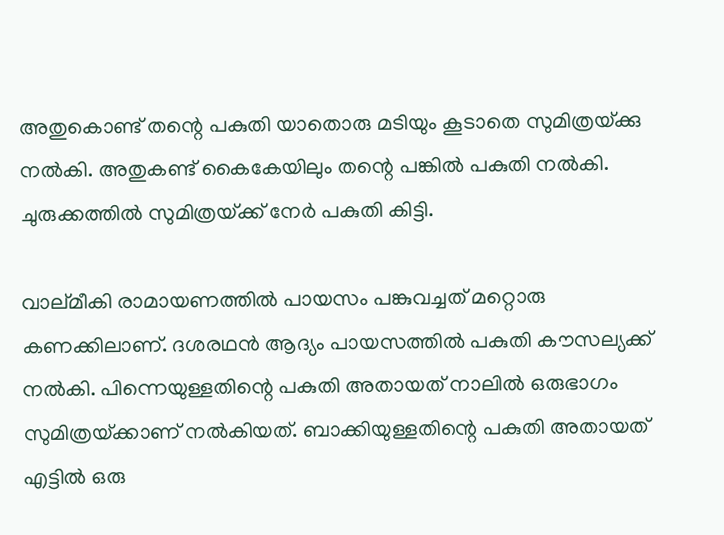അതുകൊണ്ട് തന്റെ പകുതി യാതൊരു മടിയും കൂടാതെ സുമിത്രയ്‌ക്കു നല്‍കി. അതുകണ്ട് കൈകേയിലും തന്റെ പങ്കില്‍ പകുതി നല്‍കി. ചുരുക്കത്തില്‍ സുമിത്രയ്‌ക്ക് നേര്‍ പകുതി കിട്ടി.

വാല്മീകി രാമായണത്തില്‍ പായസം പങ്കുവച്ചത് മറ്റൊരു കണക്കിലാണ്. ദശരഥന്‍ ആദ്യം പായസത്തില്‍ പകുതി കൗസല്യക്ക് നല്‍കി. പിന്നെയുള്ളതിന്റെ പകുതി അതായത് നാലില്‍ ഒരുഭാഗം സുമിത്രയ്‌ക്കാണ് നല്‍കിയത്. ബാക്കിയുള്ളതിന്റെ പകുതി അതായത് എട്ടില്‍ ഒരു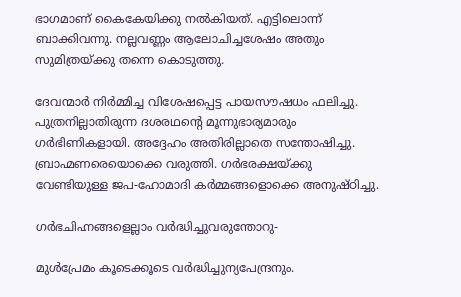ഭാഗമാണ് കൈകേയിക്കു നല്‍കിയത്. എട്ടിലൊന്ന് ബാക്കിവന്നു. നല്ലവണ്ണം ആലോചിച്ചശേഷം അതും സുമിത്രയ്‌ക്കു തന്നെ കൊടുത്തു.

ദേവന്മാര്‍ നിര്‍മ്മിച്ച വിശേഷപ്പെട്ട പായസൗഷധം ഫലിച്ചു. പുത്രനില്ലാതിരുന്ന ദശരഥന്റെ മൂന്നുഭാര്യമാരും ഗര്‍ഭിണികളായി. അദ്ദേഹം അതിരില്ലാതെ സന്തോഷിച്ചു. ബ്രാഹ്മണരെയൊക്കെ വരുത്തി. ഗര്‍ഭരക്ഷയ്‌ക്കു വേണ്ടിയുള്ള ജപ-ഹോമാദി കര്‍മ്മങ്ങളൊക്കെ അനുഷ്ഠിച്ചു.

ഗര്‍ഭചിഹ്നങ്ങളെല്ലാം വര്‍ദ്ധിച്ചുവരുന്തോറു-

മുള്‍പ്രേമം കൂടെക്കൂടെ വര്‍ദ്ധിച്ചുന്യപേന്ദ്രനും.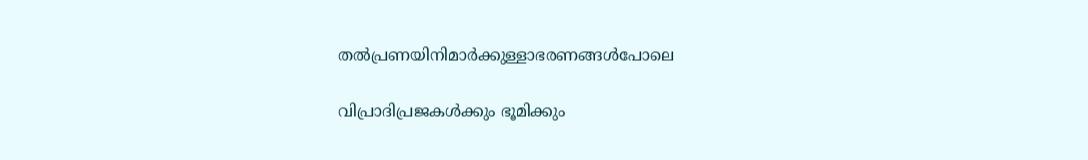തല്‍പ്രണയിനിമാര്‍ക്കുള്ളാഭരണങ്ങള്‍പോലെ

വിപ്രാദിപ്രജകള്‍ക്കും ഭൂമിക്കും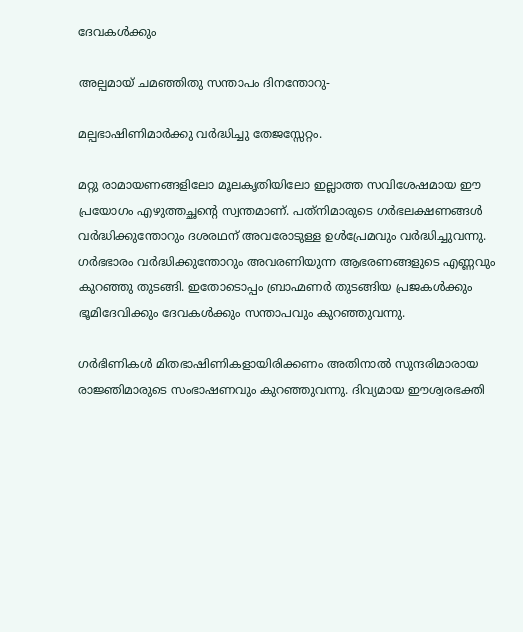ദേവകള്‍ക്കും

അല്പമായ് ചമഞ്ഞിതു സന്താപം ദിനന്തോറു-

മല്പഭാഷിണിമാര്‍ക്കു വര്‍ദ്ധിച്ചു തേജസ്സേറ്റം.

മറ്റു രാമായണങ്ങളിലോ മൂലകൃതിയിലോ ഇല്ലാത്ത സവിശേഷമായ ഈ പ്രയോഗം എഴുത്തച്ഛന്റെ സ്വന്തമാണ്. പത്‌നിമാരുടെ ഗര്‍ഭലക്ഷണങ്ങള്‍ വര്‍ദ്ധിക്കുന്തോറും ദശരഥന് അവരോടുള്ള ഉള്‍പ്രേമവും വര്‍ദ്ധിച്ചുവന്നു. ഗര്‍ഭഭാരം വര്‍ദ്ധിക്കുന്തോറും അവരണിയുന്ന ആഭരണങ്ങളുടെ എണ്ണവും കുറഞ്ഞു തുടങ്ങി. ഇതോടൊപ്പം ബ്രാഹ്മണര്‍ തുടങ്ങിയ പ്രജകള്‍ക്കും ഭൂമിദേവിക്കും ദേവകള്‍ക്കും സന്താപവും കുറഞ്ഞുവന്നു.

ഗര്‍ഭിണികള്‍ മിതഭാഷിണികളായിരിക്കണം അതിനാല്‍ സുന്ദരിമാരായ രാജ്ഞിമാരുടെ സംഭാഷണവും കുറഞ്ഞുവന്നു. ദിവ്യമായ ഈശ്വരഭക്തി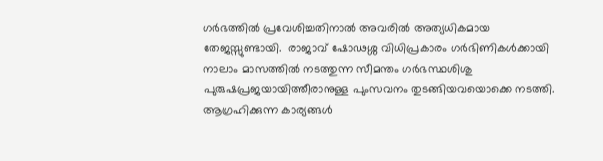ഗര്‍ഭത്തില്‍ പ്രവേശിച്ചതിനാല്‍ അവരില്‍ അത്യധികമായ തേജസ്സുണ്ടായി.  രാജാവ് ഷോഢശ്ശ വിധിപ്രകാരം ഗര്‍ഭിണികള്‍ക്കായി നാലാം മാസത്തില്‍ നടത്തുന്ന സീമന്തം ഗര്‍ഭസ്ഥശിശു പുരുഷപ്രജയായിത്തീരാനുള്ള പുംസവനം തുടങ്ങിയവയൊക്കെ നടത്തി. ആഗ്രഹിക്കുന്ന കാര്യങ്ങള്‍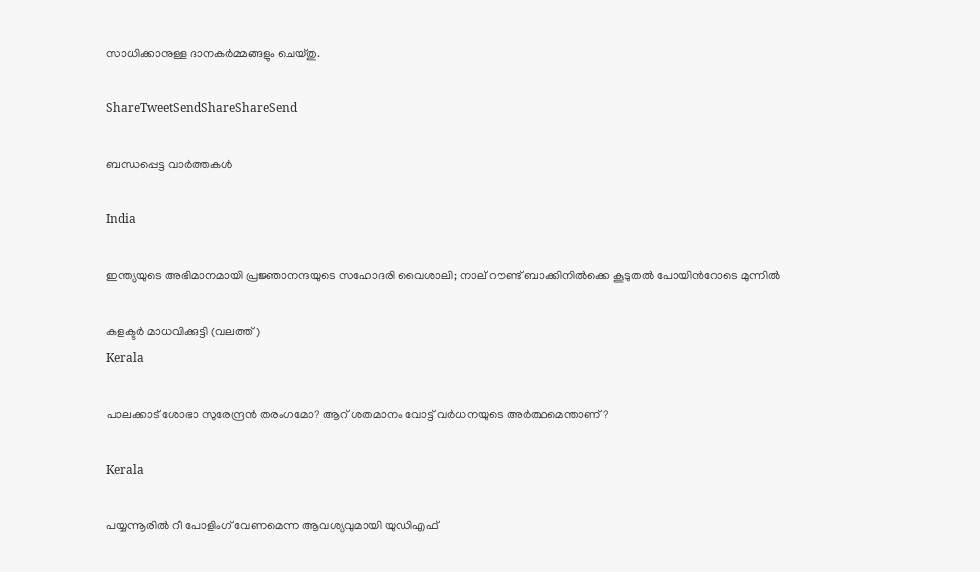സാധിക്കാനുള്ള ദാനകര്‍മ്മങ്ങളും ചെയ്തു.

ShareTweetSendShareShareSend

ബന്ധപ്പെട്ട വാര്‍ത്തകള്‍

India

ഇന്ത്യയുടെ അഭിമാനമായി പ്രജ്ഞാനന്ദയുടെ സഹോദരി വൈശാലി; നാല് റൗണ്ട് ബാക്കിനില്‍ക്കെ കൂടുതല്‍ പോയിന്‍റോടെ മുന്നില്‍

കളക്ടര്‍ മാധവിക്കുട്ടി (വലത്ത്)
Kerala

പാലക്കാട് ശോഭാ സുരേന്ദ്രന്‍ തരംഗമോ? ആറ് ശതമാനം വോട്ട് വര്‍ധനയുടെ അര്‍ത്ഥമെന്താണ്?

Kerala

പയ്യന്നൂരില്‍ റീ പോളിംഗ് വേണമെന്ന ആവശ്യവുമായി യുഡിഎഫ്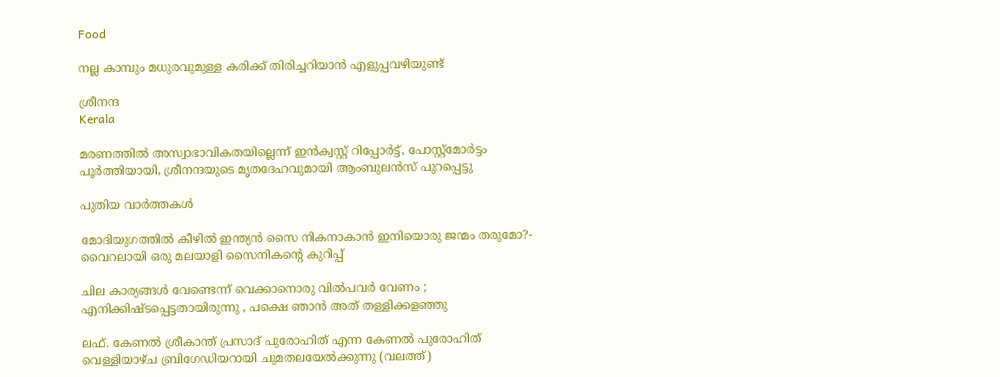Food

നല്ല കാമ്പും മധുരവുമുള്ള കരിക്ക് തിരിച്ചറിയാൻ എളുപ്പവഴിയുണ്ട്

ശ്രീനന്ദ
Kerala

മരണത്തില്‍ അസ്വാഭാവികതയില്ലെന്ന് ഇന്‍ക്വസ്റ്റ് റിപ്പോര്‍ട്ട്, പോസ്റ്റ്‌മോര്‍ട്ടം പൂര്‍ത്തിയായി, ശ്രീനന്ദയുടെ മൃതദേഹവുമായി ആംബുലന്‍സ് പുറപ്പെട്ടു

പുതിയ വാര്‍ത്തകള്‍

മോദിയുഗത്തിൽ കീഴിൽ ഇന്ത്യൻ സൈ നികനാകാൻ ഇനിയൊരു ജന്മം തരുമോ?- വൈറലായി ഒരു മലയാളി സൈനികന്റെ കുറിപ്പ്

ചില കാര്യങ്ങള്‍ വേണ്ടെന്ന് വെക്കാനൊരു വില്‍പവര്‍ വേണം ; എനിക്കിഷ്ടപ്പെട്ടതായിരുന്നു , പക്ഷെ ഞാൻ അത് തള്ളിക്കളഞ്ഞു

ലഫ്. കേണല്‍ ശ്രീകാന്ത് പ്രസാദ് പുരോഹിത് എന്ന കേണല്‍ പുരോഹിത് വെള്ളിയാഴ്ച ബ്രിഗേഡിയറായി ചുമതലയേല്‍ക്കുന്നു (വലത്ത്)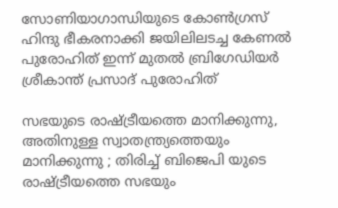സോണിയാഗാന്ധിയുടെ കോണ്‍ഗ്രസ് ഹിന്ദു ഭീകരനാക്കി ജയിലിലടച്ച കേണൽ പുരോഹിത് ഇന്ന് മുതൽ ബ്രിഗേഡിയർ ശ്രീകാന്ത് പ്രസാദ് പുരോഹിത്

സഭയുടെ രാഷ്‌ട്രീയത്തെ മാനിക്കുന്നു, അതിനുള്ള സ്വാതന്ത്ര്യത്തെയും മാനിക്കുന്നു ; തിരിച്ച് ബിജെപി യുടെ രാഷ്‌ട്രീയത്തെ സഭയും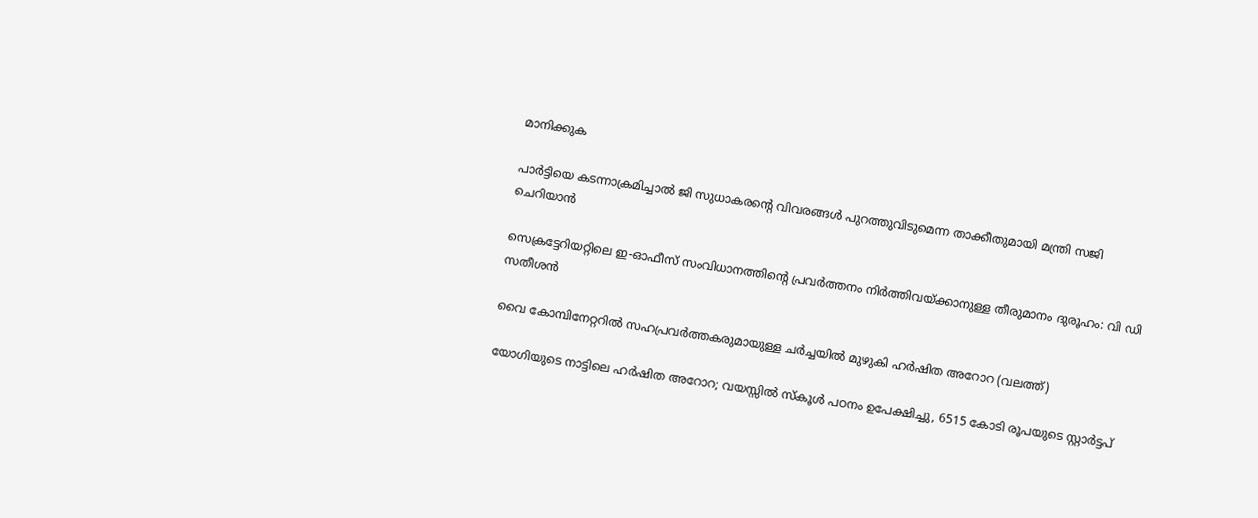മാനിക്കുക

പാര്‍ട്ടിയെ കടന്നാക്രമിച്ചാല്‍ ജി സുധാകരന്റെ വിവരങ്ങള്‍ പുറത്തുവിടുമെന്ന താക്കീതുമായി മന്ത്രി സജി ചെറിയാന്‍

സെക്രട്ടേറിയറ്റിലെ ഇ-ഓഫീസ് സംവിധാനത്തിന്റെ പ്രവര്‍ത്തനം നിര്‍ത്തിവയ്‌ക്കാനുള്ള തീരുമാനം ദുരൂഹം: വി ഡി സതീശന്‍

വൈ കോമ്പിനേറ്ററില്‍ സഹപ്രവര്‍ത്തകരുമായുള്ള ചര്‍ച്ചയില്‍ മുഴുകി ഹര്‍ഷിത അറോറ (വലത്ത്)

യോഗിയുടെ നാട്ടിലെ ഹര്‍ഷിത അറോറ; വയസ്സില്‍ സ്കൂള്‍ പഠനം ഉപേക്ഷിച്ചു, 6515 കോടി രൂപയുടെ സ്റ്റാര്‍ട്ടപ്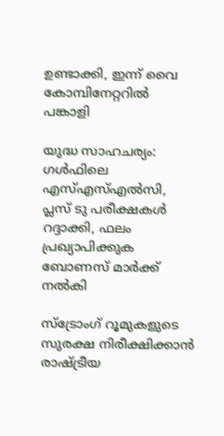ഉണ്ടാക്കി, ഇന്ന് വൈ കോമ്പിനേറ്ററില്‍ പങ്കാളി

യുദ്ധ സാഹചര്യം: ഗള്‍ഫിലെ എസ്എസ്എല്‍സി, പ്ലസ് ടു പരീക്ഷകള്‍ റദ്ദാക്കി, ഫലം പ്രഖ്യാപിക്കുക ബോണസ് മാര്‍ക്ക് നല്‍കി

സ്ട്രോംഗ് റൂമുകളുടെ സുരക്ഷ നിരീക്ഷിക്കാന്‍ രാഷ്‌ട്രീയ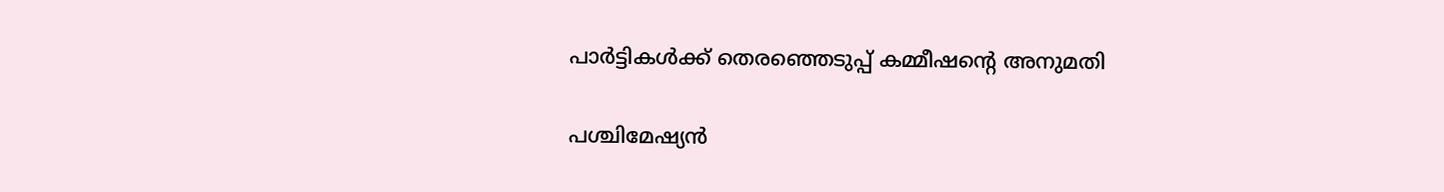പാര്‍ട്ടികള്‍ക്ക് തെരഞ്ഞെടുപ്പ് കമ്മീഷന്റെ അനുമതി

പശ്ചിമേഷ്യൻ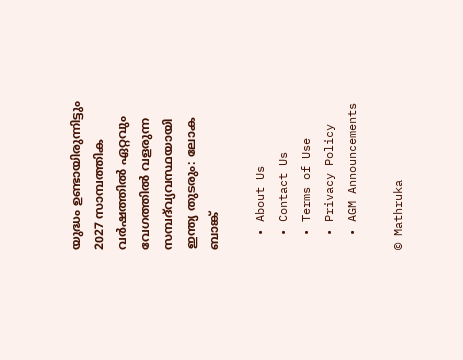യുദ്ധം ഉണ്ടായിരുന്നിട്ടും 2027 സാമ്പത്തിക വർഷത്തിൽ ഏറ്റവും വേഗത്തിൽ വളരുന്ന സമ്പദ്‌വ്യവസ്ഥയായി ഇന്ത്യ തുടരും: ലോക ബാങ്ക്

  • About Us
  • Contact Us
  • Terms of Use
  • Privacy Policy
  • AGM Announcements

© Mathruka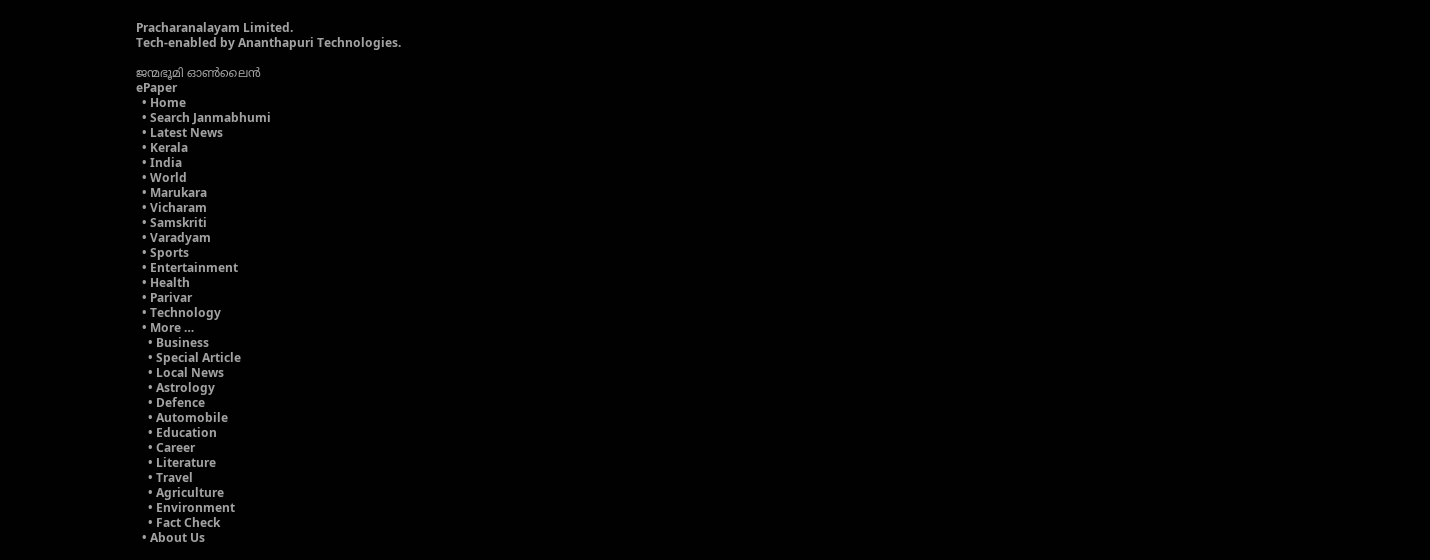Pracharanalayam Limited.
Tech-enabled by Ananthapuri Technologies.

ജന്മഭൂമി ഓണ്‍ലൈന്‍
ePaper
  • Home
  • Search Janmabhumi
  • Latest News
  • Kerala
  • India
  • World
  • Marukara
  • Vicharam
  • Samskriti
  • Varadyam
  • Sports
  • Entertainment
  • Health
  • Parivar
  • Technology
  • More …
    • Business
    • Special Article
    • Local News
    • Astrology
    • Defence
    • Automobile
    • Education
    • Career
    • Literature
    • Travel
    • Agriculture
    • Environment
    • Fact Check
  • About Us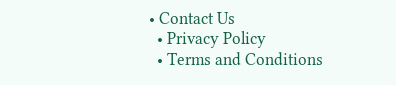• Contact Us
  • Privacy Policy
  • Terms and Conditions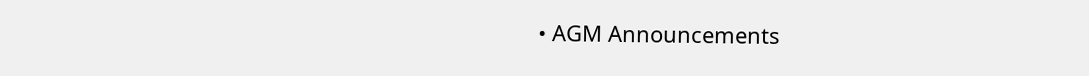• AGM Announcements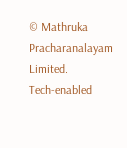© Mathruka Pracharanalayam Limited.
Tech-enabled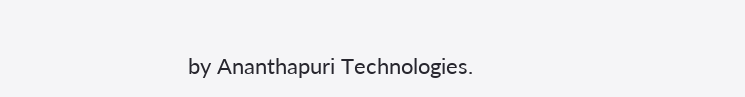by Ananthapuri Technologies.